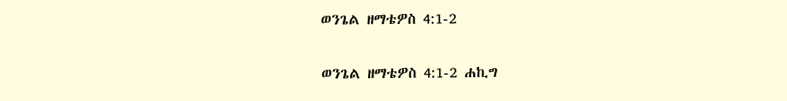ወንጌል ዘማቴዎስ 4:1-2

ወንጌል ዘማቴዎስ 4:1-2 ሐኪግ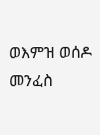ወእምዝ ወሰዶ መንፈስ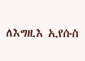ለእግዚእ ኢየሱስ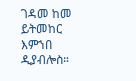ገዳመ ከመ ይትመከር እምኀበ ዲያብሎስ።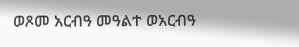ወጾመ አርብዓ መዓልተ ወአርብዓ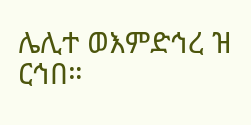ሌሊተ ወእምድኅረ ዝ ርኅበ።